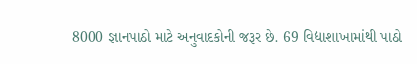8000 જ્ઞાનપાઠો માટે અનુવાદકોની જરૂર છે. 69 વિદ્યાશાખામાંથી પાઠો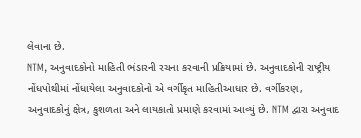લેવાના છે.
NTM, અનુવાદકોનો માહિતી ભંડારની રચના કરવાની પ્રક્રિયામાં છે. અનુવાદકોની રાષ્ટ્રીય નોંધપોથીમાં નોંધાયેલા અનુવાદકોનો એ વર્ગીકૃત માહિતીઆધાર છે. વર્ગીકરણ, અનુવાદકોનું ક્ષેત્ર, કુશળતા અને લાયકાતો પ્રમાણે કરવામાં આવ્યું છે. NTM દ્વારા અનુવાદ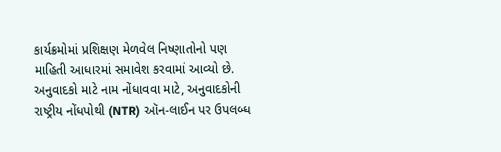કાર્યક્રમોમાં પ્રશિક્ષણ મેળવેલ નિષ્ણાતોનો પણ માહિતી આધારમાં સમાવેશ કરવામાં આવ્યો છે.
અનુવાદકો માટે નામ નોંધાવવા માટે, અનુવાદકોની રાષ્ટ્રીય નોંધપોથી (NTR) ઑન-લાઈન પર ઉપલબ્ધ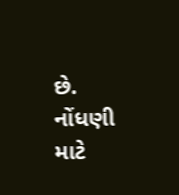છે. નોંધણી માટે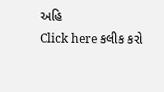અહિ
Click here કલીક કરો